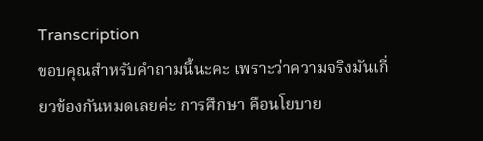Transcription
ขอบคุณสำหรับคำถามนี้นะคะ เพราะว่าความจริงมันเกี่ยวข้องกันหมดเลยค่ะ การศึกษา คือนโยบาย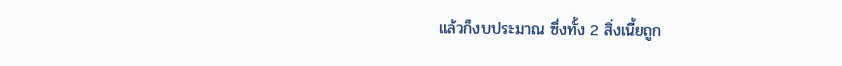แล้วก็งบประมาณ ซึ่งทั้ง 2 สิ่งเนี้ยถูก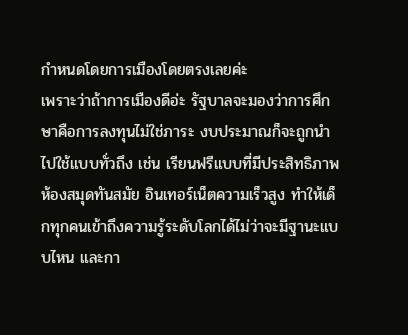กำหนดโดยการเมืองโดยตรงเลยค่ะ
เพราะว่าถ้าการเมืองดีอ่ะ รัฐบาลจะมองว่าการศึกษาคือการลงทุนไม่ใช่ภาระ งบประมาณก็จะถูกนำไปใช้แบบทั่วถึง เช่น เรียนฟรีแบบที่มีประสิทธิภาพ ห้องสมุดทันสมัย อินเทอร์เน็ตความเร็วสูง ทำให้เด็กทุกคนเข้าถึงความรู้ระดับโลกได้ไม่ว่าจะมีฐานะแบบไหน และกา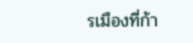รเมืองที่ก้า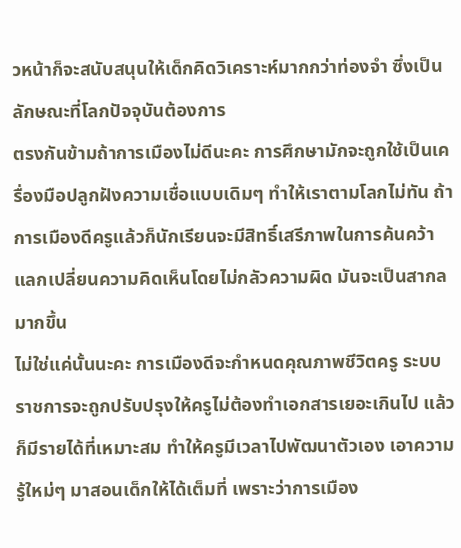วหน้าก็จะสนับสนุนให้เด็กคิดวิเคราะห์มากกว่าท่องจำ ซึ่งเป็นลักษณะที่โลกปัจจุบันต้องการ
ตรงกันข้ามถ้าการเมืองไม่ดีนะคะ การศึกษามักจะถูกใช้เป็นเครื่องมือปลูกฝังความเชื่อแบบเดิมๆ ทำให้เราตามโลกไม่ทัน ถ้าการเมืองดีครูแล้วก็นักเรียนจะมีสิทธิ์เสรีภาพในการค้นคว้าแลกเปลี่ยนความคิดเห็นโดยไม่กลัวความผิด มันจะเป็นสากลมากขึ้น
ไม่ใช่แค่นั้นนะคะ การเมืองดีจะกำหนดคุณภาพชีวิตครู ระบบราชการจะถูกปรับปรุงให้ครูไม่ต้องทำเอกสารเยอะเกินไป แล้วก็มีรายได้ที่เหมาะสม ทำให้ครูมีเวลาไปพัฒนาตัวเอง เอาความรู้ใหม่ๆ มาสอนเด็กให้ได้เต็มที่ เพราะว่าการเมือง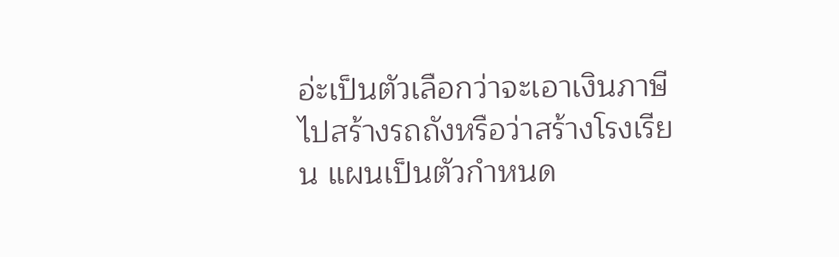อ่ะเป็นตัวเลือกว่าจะเอาเงินภาษีไปสร้างรถถังหรือว่าสร้างโรงเรียน แผนเป็นตัวกำหนด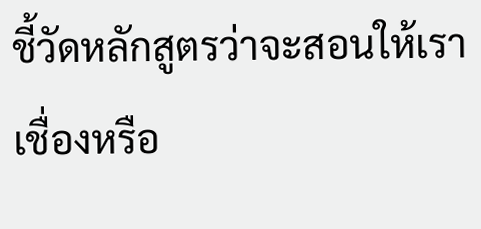ชี้วัดหลักสูตรว่าจะสอนให้เราเชื่องหรือ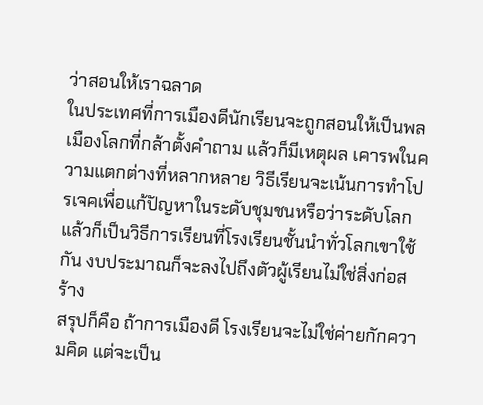ว่าสอนให้เราฉลาด
ในประเทศที่การเมืองดีนักเรียนจะถูกสอนให้เป็นพลเมืองโลกที่กล้าตั้งคำถาม แล้วก็มีเหตุผล เคารพในความแตกต่างที่หลากหลาย วิธีเรียนจะเน้นการทำโปรเจคเพื่อแก้ปัญหาในระดับชุมชนหรือว่าระดับโลก แล้วก็เป็นวิธีการเรียนที่โรงเรียนชั้นนำทั่วโลกเขาใช้กัน งบประมาณก็จะลงไปถึงตัวผู้เรียนไม่ใช่สิ่งก่อสร้าง
สรุปก็คือ ถ้าการเมืองดี โรงเรียนจะไม่ใช่ค่ายกักความคิด แต่จะเป็น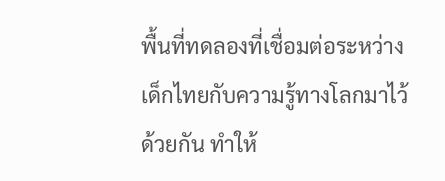พื้นที่ทดลองที่เชื่อมต่อระหว่างเด็กไทยกับความรู้ทางโลกมาไว้ด้วยกัน ทำให้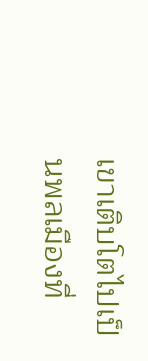เขาเติบโตไปเป็นพลเมืองที่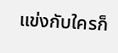แข่งกับใครก็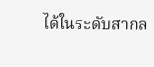ได้ในระดับสากล